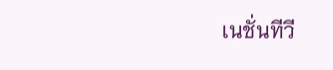เนชั่นทีวี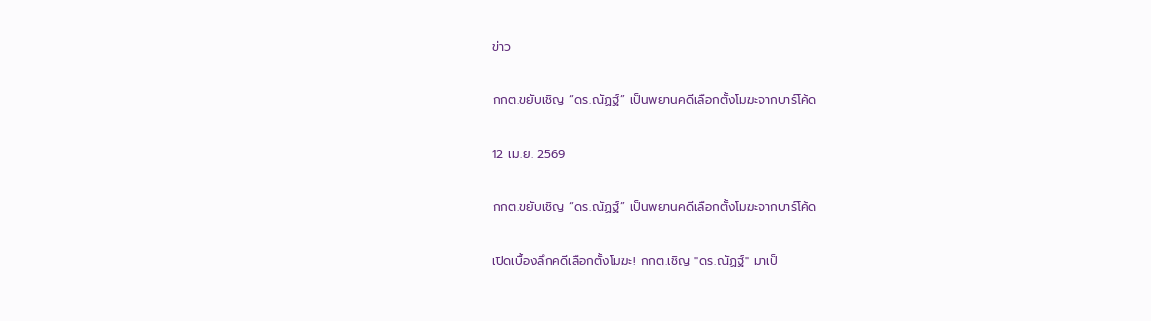ข่าว

กกต.ขยับเชิญ “ดร.ณัฏฐ์” เป็นพยานคดีเลือกตั้งโมฆะจากบาร์โค้ด

12 เม.ย. 2569

กกต.ขยับเชิญ “ดร.ณัฏฐ์” เป็นพยานคดีเลือกตั้งโมฆะจากบาร์โค้ด

เปิดเบื้องลึกคดีเลือกตั้งโมฆะ! กกต.เชิญ "ดร.ณัฏฐ์" มาเป็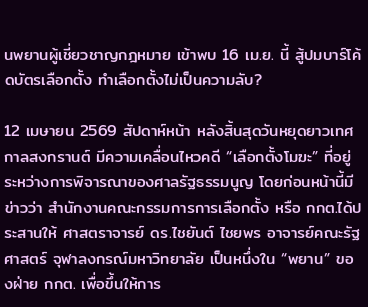นพยานผู้เชี่ยวชาญกฎหมาย เข้าพบ 16 เม.ย. นี้ สู้ปมบาร์โค้ดบัตรเลือกตั้ง ทำเลือกตั้งไม่เป็นความลับ?

12 เมษายน 2569 สัปดาห์หน้า หลังสิ้นสุดวันหยุดยาวเทศกาลสงกรานต์ มีความเคลื่อนไหวคดี “เลือกตั้งโมฆะ” ที่อยู่ระหว่างการพิจารณาของศาลรัฐธรรมนูญ โดยก่อนหน้านี้มีข่าวว่า สำนักงานคณะกรรมการการเลือกตั้ง หรือ กกต.ได้ประสานให้ ศาสตราจารย์ ดร.ไชยันต์ ไชยพร อาจารย์คณะรัฐศาสตร์ จุฬาลงกรณ์มหาวิทยาลัย เป็นหนึ่งใน “พยาน” ของฝ่าย กกต. เพื่อขึ้นให้การ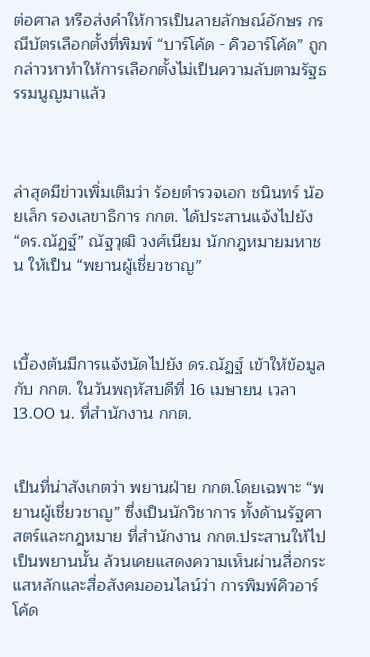ต่อศาล หรือส่งคำให้การเป็นลายลักษณ์อักษร กรณีบัตรเลือกตั้งที่พิมพ์ “บาร์โค้ด - คิวอาร์โค้ด” ถูกกล่าวหาทำให้การเลือกตั้งไม่เป็นความลับตามรัฐธรรมนูญมาแล้ว



ล่าสุดมีข่าวเพิ่มเติมว่า ร้อยตำรวจเอก ชนินทร์ น้อยเล็ก รองเลขาธิการ กกต. ได้ประสานแจ้งไปยัง “ดร.ณัฏฐ์” ณัฐวุฒิ วงศ์เนียม นักกฎหมายมหาชน ให้เป็น “พยานผู้เชี่ยวชาญ”



เบื้องต้นมีการแจ้งนัดไปยัง ดร.ณัฏฐ์ เข้าให้ข้อมูลกับ กกต. ในวันพฤหัสบดีที่ 16 เมษายน เวลา 13.00 น. ที่สำนักงาน กกต.


เป็นที่น่าสังเกตว่า พยานฝ่าย กกต.โดยเฉพาะ “พยานผู้เชี่ยวชาญ” ซึ่งเป็นนักวิชาการ ทั้งด้านรัฐศาสตร์และกฎหมาย ที่สำนักงาน กกต.ประสานให้ไปเป็นพยานนั้น ล้วนเคยแสดงความเห็นผ่านสื่อกระแสหลักและสื่อสังคมออนไลน์ว่า การพิมพ์คิวอาร์โค้ด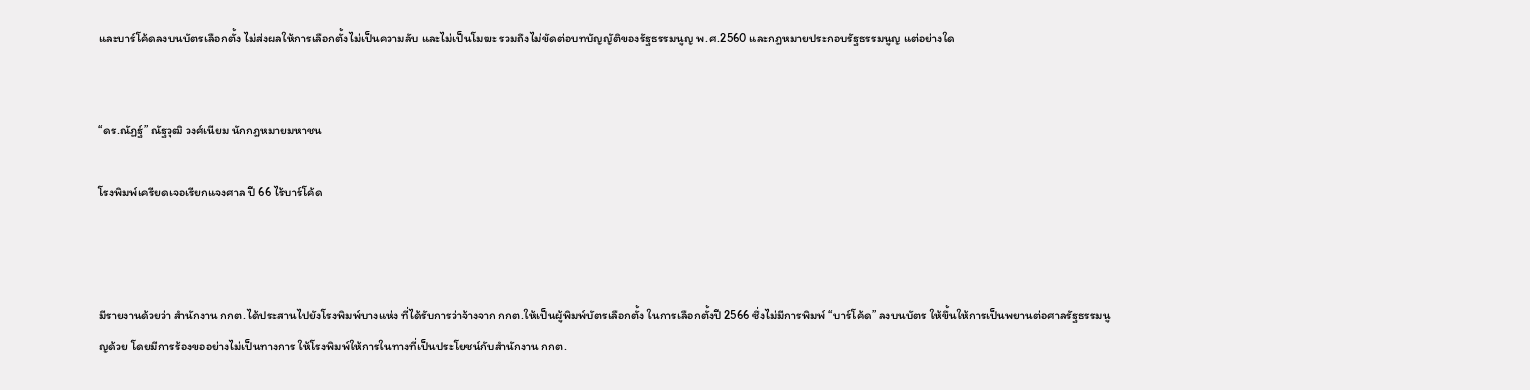และบาร์โค้ดลงบนบัตรเลือกตั้ง ไม่ส่งผลให้การเลือกตั้งไม่เป็นความลับ และไม่เป็นโมฆะ รวมถึงไม่ขัดต่อบทบัญญัติของรัฐธรรมนูญ พ.ศ.2560 และกฎหมายประกอบรัฐธรรมนูญ แต่อย่างใด


“ดร.ณัฏฐ์” ณัฐวุฒิ วงศ์เนียม นักกฎหมายมหาชน

โรงพิมพ์เครียดเจอเรียกแจงศาล ปี 66 ไร้บาร์โค้ด



มีรายงานด้วยว่า สำนักงาน กกต.ได้ประสานไปยังโรงพิมพ์บางแห่ง ที่ได้รับการว่าจ้างจาก กกต.ให้เป็นผู้พิมพ์บัตรเลือกตั้ง ในการเลือกตั้งปี 2566 ซึ่งไม่มีการพิมพ์ “บาร์โค้ด” ลงบนบัตร ให้ขึ้นให้การเป็นพยานต่อศาลรัฐธรรมนูญด้วย โดยมีการร้องขออย่างไม่เป็นทางการ ให้โรงพิมพ์ให้การในทางที่เป็นประโยชน์กับสำนักงาน กกต.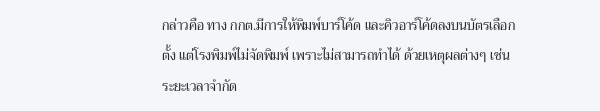กล่าวคือ ทาง กกต.มีการให้พิมพ์บาร์โค้ด และคิวอาร์โค้ดลงบนบัตรเลือกตั้ง แต่โรงพิมพ์ไม่จัดพิมพ์ เพราะไม่สามารถทำได้ ด้วยเหตุผลต่างๆ เช่น ระยะเวลาจำกัด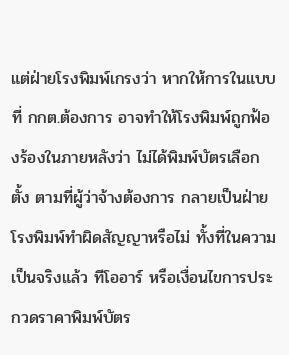แต่ฝ่ายโรงพิมพ์เกรงว่า หากให้การในแบบที่ กกต.ต้องการ อาจทำให้โรงพิมพ์ถูกฟ้องร้องในภายหลังว่า ไม่ได้พิมพ์บัตรเลือกตั้ง ตามที่ผู้ว่าจ้างต้องการ กลายเป็นฝ่ายโรงพิมพ์ทำผิดสัญญาหรือไม่ ทั้งที่ในความเป็นจริงแล้ว ทีโออาร์ หรือเงื่อนไขการประกวดราคาพิมพ์บัตร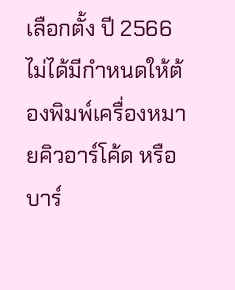เลือกตั้ง ปี 2566 ไม่ได้มีกำหนดให้ต้องพิมพ์เครื่องหมายคิวอาร์โค้ด หรือบาร์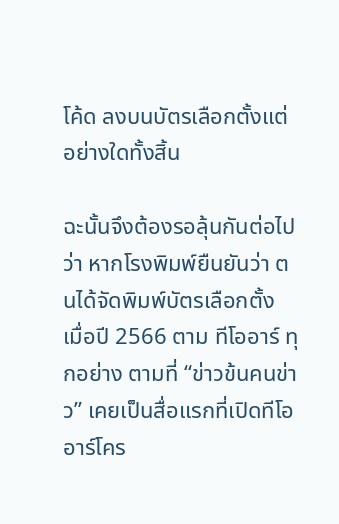โค้ด ลงบนบัตรเลือกตั้งแต่อย่างใดทั้งสิ้น

ฉะนั้นจึงต้องรอลุ้นกันต่อไปว่า หากโรงพิมพ์ยืนยันว่า ตนได้จัดพิมพ์บัตรเลือกตั้ง เมื่อปี 2566 ตาม ทีโออาร์ ทุกอย่าง ตามที่ “ข่าวข้นคนข่าว” เคยเป็นสื่อแรกที่เปิดทีโออาร์โคร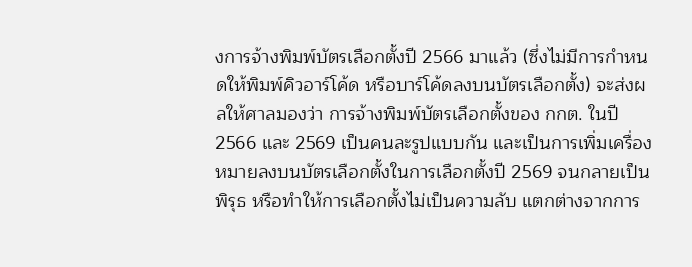งการจ้างพิมพ์บัตรเลือกตั้งปี 2566 มาแล้ว (ซึ่งไม่มีการกำหนดให้พิมพ์คิวอาร์โค้ด หรือบาร์โค้ดลงบนบัตรเลือกตั้ง) จะส่งผลให้ศาลมองว่า การจ้างพิมพ์บัตรเลือกตั้งของ กกต. ในปี 2566 และ 2569 เป็นคนละรูปแบบกัน และเป็นการเพิ่มเครื่องหมายลงบนบัตรเลือกตั้งในการเลือกตั้งปี 2569 จนกลายเป็นพิรุธ หรือทำให้การเลือกตั้งไม่เป็นความลับ แตกต่างจากการ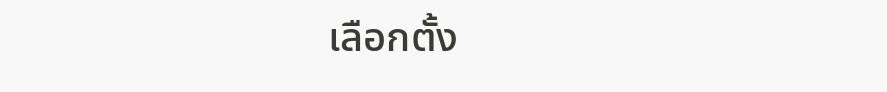เลือกตั้ง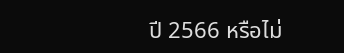ปี 2566 หรือไม่